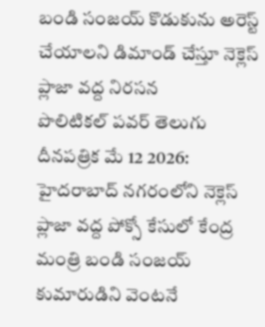బండి సంజయ్ కొడుకును అరెస్ట్ చేయాలని డిమాండ్ చేస్తూ నెక్లెస్ ప్లాజా వద్ద నిరసన
పొలిటికల్ పవర్ తెలుగు దీనపత్రిక మే 12 2026: హైదరాబాద్ నగరంలోని నెక్లెస్ ప్లాజా వద్ద పోక్సో కేసులో కేంద్ర మంత్రి బండి సంజయ్ కుమారుడిని వెంటనే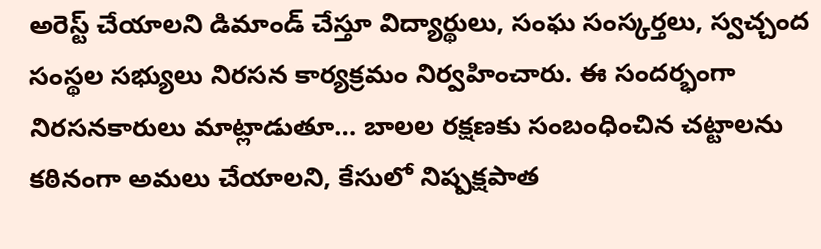అరెస్ట్ చేయాలని డిమాండ్ చేస్తూ విద్యార్థులు, సంఘ సంస్కర్తలు, స్వచ్చంద సంస్థల సభ్యులు నిరసన కార్యక్రమం నిర్వహించారు. ఈ సందర్భంగా నిరసనకారులు మాట్లాడుతూ… బాలల రక్షణకు సంబంధించిన చట్టాలను కఠినంగా అమలు చేయాలని, కేసులో నిష్పక్షపాత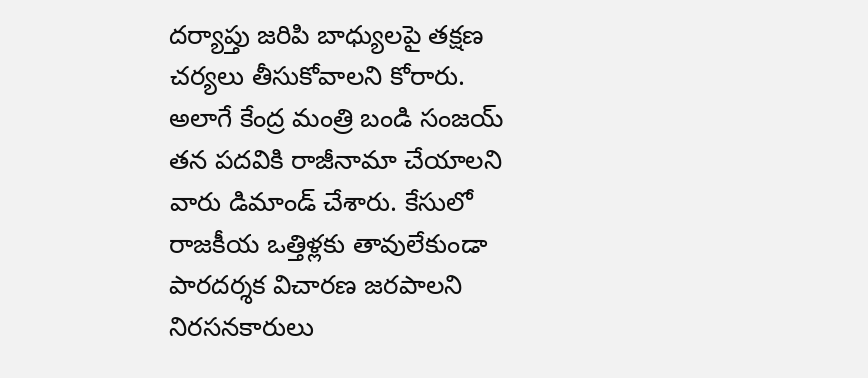దర్యాప్తు జరిపి బాధ్యులపై తక్షణ చర్యలు తీసుకోవాలని కోరారు. అలాగే కేంద్ర మంత్రి బండి సంజయ్ తన పదవికి రాజీనామా చేయాలని వారు డిమాండ్ చేశారు. కేసులో రాజకీయ ఒత్తిళ్లకు తావులేకుండా పారదర్శక విచారణ జరపాలని నిరసనకారులు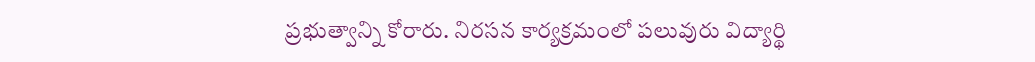ప్రభుత్వాన్ని కోరారు. నిరసన కార్యక్రమంలో పలువురు విద్యార్థి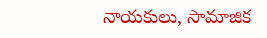నాయకులు, సామాజిక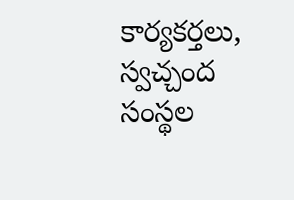కార్యకర్తలు, స్వచ్చంద సంస్థల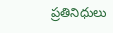ప్రతినిధులు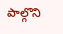పాల్గొని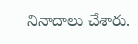నినాదాలు చేశారు.